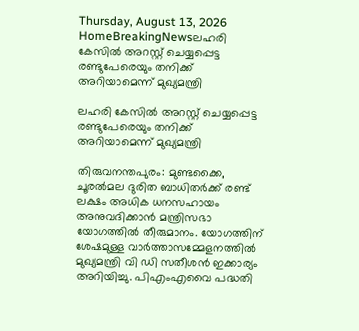Thursday, August 13, 2026
HomeBreakingNewsലഹരി കേസില്‍ അറസ്റ്റ് ചെയ്യപ്പെട്ട രണ്ടുപേരെയും തനിക്ക് അറിയാമെന്ന് മുഖ്യമന്ത്രി

ലഹരി കേസില്‍ അറസ്റ്റ് ചെയ്യപ്പെട്ട രണ്ടുപേരെയും തനിക്ക് അറിയാമെന്ന് മുഖ്യമന്ത്രി

തിരുവനന്തപുരം: മുണ്ടക്കൈ, ചൂരല്‍മല ദുരിത ബാധിതര്‍ക്ക് രണ്ട് ലക്ഷം അധിക ധനസഹായം അനുവദിക്കാന്‍ മന്ത്രിസഭാ യോഗത്തില്‍ തീരുമാനം. യോഗത്തിന് ശേഷമുള്ള വാർത്താസമ്മേളനത്തിൽ മുഖ്യമന്ത്രി വി ഡി സതീശൻ ഇക്കാര്യം അറിയിച്ചു. പിഎംഎവൈ പദ്ധതി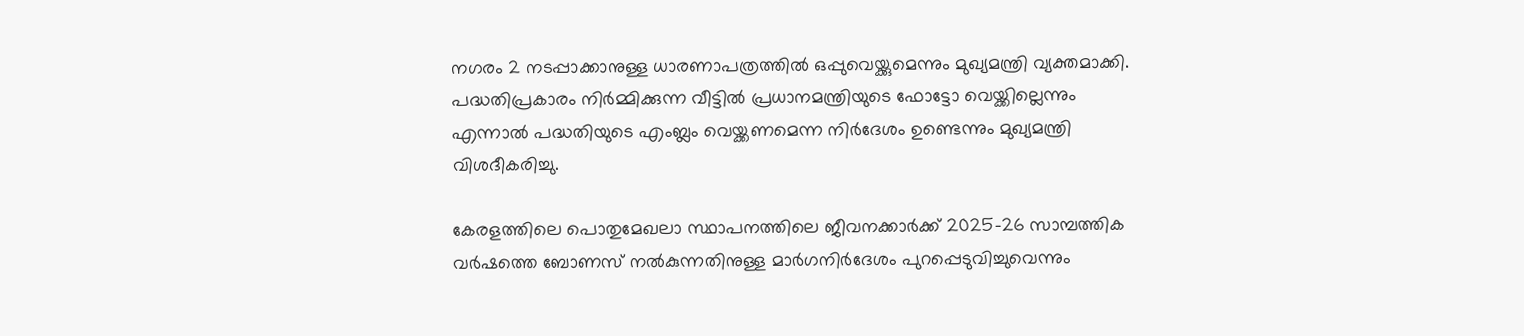നഗരം 2 നടപ്പാക്കാനുള്ള ധാരണാപത്രത്തില്‍ ഒപ്പുവെയ്ക്കുമെന്നും മുഖ്യമന്ത്രി വ്യക്തമാക്കി. പദ്ധതിപ്രകാരം നിർമ്മിക്കുന്ന വീട്ടിൽ പ്രധാനമന്ത്രിയുടെ ഫോട്ടോ വെയ്ക്കില്ലെന്നും എന്നാൽ പദ്ധതിയുടെ എംബ്ലം വെയ്ക്കണമെന്ന നിർദേശം ഉണ്ടെന്നും മുഖ്യമന്ത്രി വിശദീകരിച്ചു.

കേരളത്തിലെ പൊതുമേഖലാ സ്ഥാപനത്തിലെ ജീവനക്കാര്‍ക്ക് 2025-26 സാമ്പത്തിക വര്‍ഷത്തെ ബോണസ് നല്‍കുന്നതിനുള്ള മാര്‍ഗനിര്‍ദേശം പുറപ്പെടുവിച്ചുവെന്നും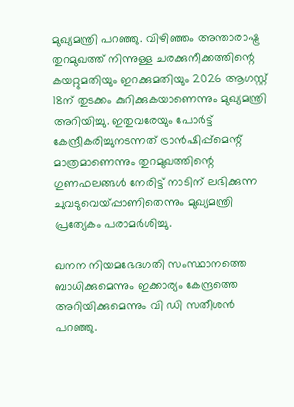മുഖ്യമന്ത്രി പറഞ്ഞു. വിഴിഞ്ഞം അന്താരാഷ്ട്ര തുറമുഖത്ത് നിന്നുള്ള ചരക്കുനീക്കത്തിന്റെ കയറ്റുമതിയും ഇറക്കുമതിയും 2026 ആഗസ്റ്റ് 18ന് തുടക്കം കുറിക്കുകയാണെന്നും മുഖ്യമന്ത്രി അറിയിച്ചു. ഇതുവരേയും പോര്‍ട്ട് കേന്ദ്രീകരിച്ചുനടന്നത് ട്രാന്‍ഷിപ്പ്‌മെന്റ് മാത്രമാണെന്നും തുറമുഖത്തിന്റെ ഗുണഫലങ്ങള്‍ നേരിട്ട് നാടിന് ലഭിക്കുന്ന ചുവടുവെയ്പ്പാണിതെന്നും മുഖ്യമന്ത്രി പ്രത്യേകം പരാമര്‍ശിച്ചു.

ഖനന നിയമഭേദഗതി സംസ്ഥാനത്തെ ബാധിക്കുമെന്നും ഇക്കാര്യം കേന്ദ്രത്തെ അറിയിക്കുമെന്നും വി ഡി സതീശന്‍ പറഞ്ഞു.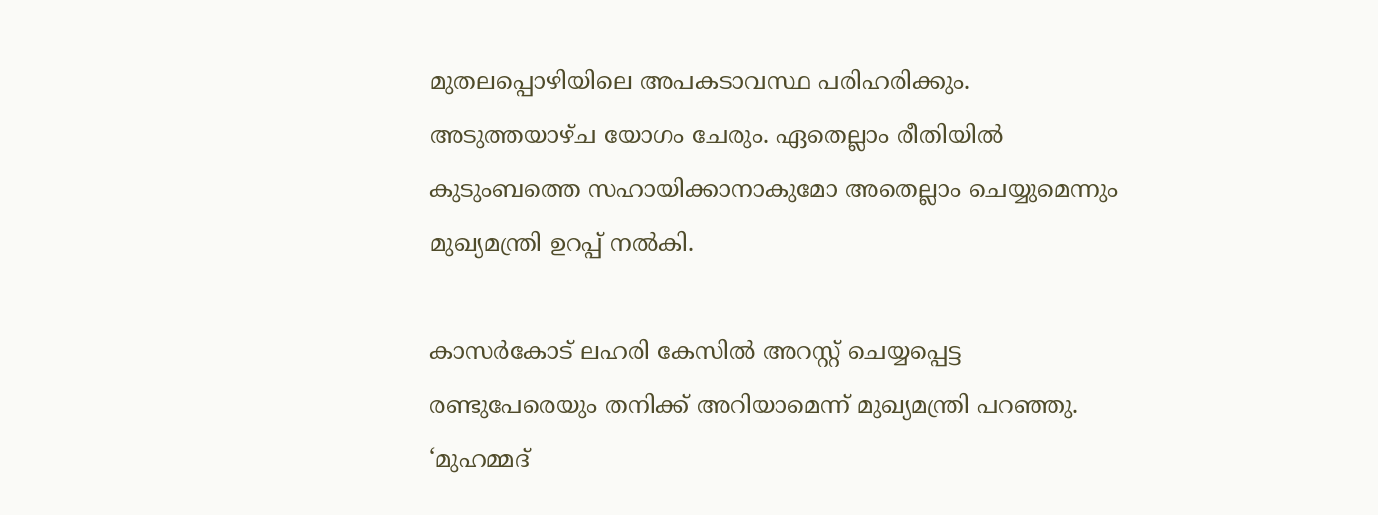മുതലപ്പൊഴിയിലെ അപകടാവസ്ഥ പരിഹരിക്കും. അടുത്തയാഴ്ച യോഗം ചേരും. ഏതെല്ലാം രീതിയില്‍ കുടുംബത്തെ സഹായിക്കാനാകുമോ അതെല്ലാം ചെയ്യുമെന്നും മുഖ്യമന്ത്രി ഉറപ്പ് നല്‍കി.

കാസര്‍കോട് ലഹരി കേസില്‍ അറസ്റ്റ് ചെയ്യപ്പെട്ട രണ്ടുപേരെയും തനിക്ക് അറിയാമെന്ന് മുഖ്യമന്ത്രി പറഞ്ഞു. ‘മുഹമ്മദ്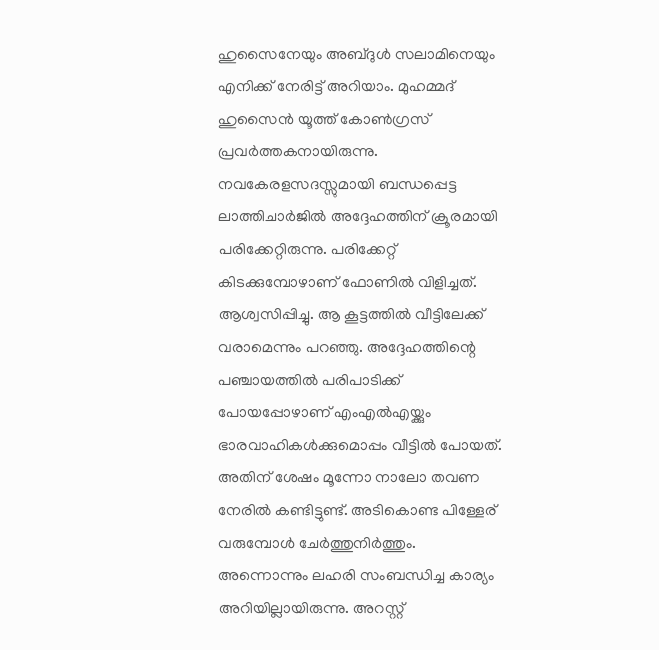ഹുസൈനേയും അബ്ദുള്‍ സലാമിനെയും എനിക്ക് നേരിട്ട് അറിയാം. മുഹമ്മദ് ഹുസൈന്‍ യൂത്ത് കോണ്‍ഗ്രസ് പ്രവര്‍ത്തകനായിരുന്നു. നവകേരളസദസ്സുമായി ബന്ധപ്പെട്ട ലാത്തിചാര്‍ജില്‍ അദ്ദേഹത്തിന് ക്രൂരമായി പരിക്കേറ്റിരുന്നു. പരിക്കേറ്റ് കിടക്കുമ്പോഴാണ് ഫോണില്‍ വിളിച്ചത്. ആശ്വസിപ്പിച്ചു. ആ കൂട്ടത്തില്‍ വീട്ടിലേക്ക് വരാമെന്നും പറഞ്ഞു. അദ്ദേഹത്തിന്റെ പഞ്ചായത്തില്‍ പരിപാടിക്ക് പോയപ്പോഴാണ് എംഎല്‍എയ്ക്കും ഭാരവാഹികള്‍ക്കുമൊപ്പം വീട്ടില്‍ പോയത്. അതിന് ശേഷം മൂന്നോ നാലോ തവണ നേരില്‍ കണ്ടിട്ടുണ്ട്. അടികൊണ്ട പിള്ളേര് വരുമ്പോള്‍ ചേര്‍ത്തുനിര്‍ത്തും. അന്നൊന്നും ലഹരി സംബന്ധിച്ച കാര്യം അറിയില്ലായിരുന്നു. അറസ്റ്റ്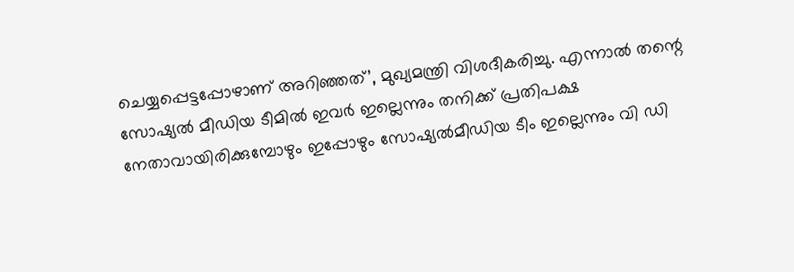ചെയ്യപ്പെട്ടപ്പോഴാണ് അറിഞ്ഞത്’, മുഖ്യമന്ത്രി വിശദീകരിച്ചു. എന്നാല്‍ തന്റെ സോഷ്യല്‍ മീഡിയ ടീമില്‍ ഇവർ ഇല്ലെന്നും തനിക്ക് പ്രതിപക്ഷ നേതാവായിരിക്കുമ്പോഴും ഇപ്പോഴും സോഷ്യല്‍മീഡിയ ടീം ഇല്ലെന്നും വി ഡി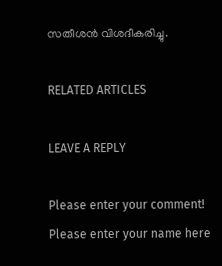സതീശന്‍ വിശദീകരിച്ചു.

RELATED ARTICLES

LEAVE A REPLY

Please enter your comment!
Please enter your name here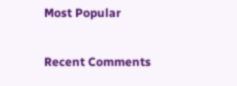Most Popular

Recent Comments